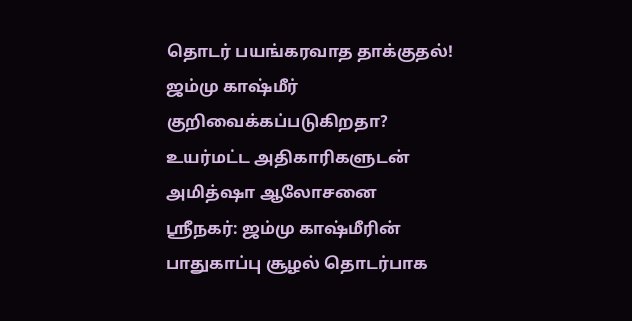தொடர் பயங்கரவாத தாக்குதல்! ஜம்மு காஷ்மீர் குறிவைக்கப்படுகிறதா? உயர்மட்ட அதிகாரிகளுடன் அமித்ஷா ஆலோசனை
ஸ்ரீநகர்: ஜம்மு காஷ்மீரின் பாதுகாப்பு சூழல் தொடர்பாக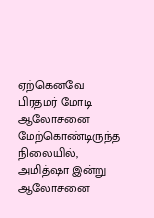ஏற்கெனவே பிரதமர் மோடி ஆலோசனை மேற்கொண்டிருந்த நிலையில், அமித்ஷா இன்று ஆலோசனை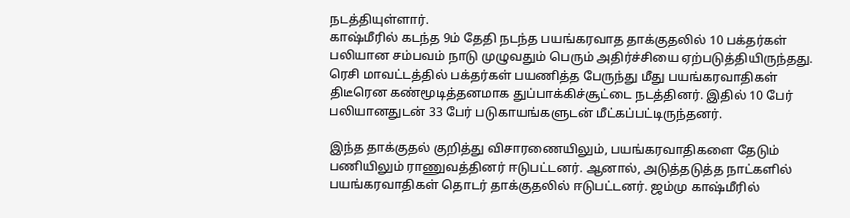நடத்தியுள்ளார்.
காஷ்மீரில் கடந்த 9ம் தேதி நடந்த பயங்கரவாத தாக்குதலில் 10 பக்தர்கள் பலியான சம்பவம் நாடு முழுவதும் பெரும் அதிர்ச்சியை ஏற்படுத்தியிருந்தது. ரெசி மாவட்டத்தில் பக்தர்கள் பயணித்த பேருந்து மீது பயங்கரவாதிகள் திடீரென கண்மூடித்தனமாக துப்பாக்கிச்சூட்டை நடத்தினர். இதில் 10 பேர் பலியானதுடன் 33 பேர் படுகாயங்களுடன் மீட்கப்பட்டிருந்தனர்.

இந்த தாக்குதல் குறித்து விசாரணையிலும், பயங்கரவாதிகளை தேடும் பணியிலும் ராணுவத்தினர் ஈடுபட்டனர். ஆனால், அடுத்தடுத்த நாட்களில் பயங்கரவாதிகள் தொடர் தாக்குதலில் ஈடுபட்டனர். ஜம்மு காஷ்மீரில்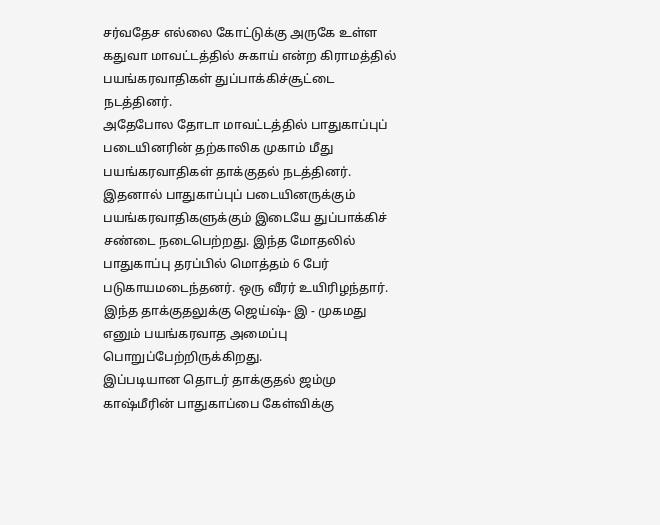சர்வதேச எல்லை கோட்டுக்கு அருகே உள்ள கதுவா மாவட்டத்தில் சுகாய் என்ற கிராமத்தில் பயங்கரவாதிகள் துப்பாக்கிச்சூட்டை நடத்தினர்.
அதேபோல தோடா மாவட்டத்தில் பாதுகாப்புப் படையினரின் தற்காலிக முகாம் மீது பயங்கரவாதிகள் தாக்குதல் நடத்தினர். இதனால் பாதுகாப்புப் படையினருக்கும் பயங்கரவாதிகளுக்கும் இடையே துப்பாக்கிச் சண்டை நடைபெற்றது. இந்த மோதலில் பாதுகாப்பு தரப்பில் மொத்தம் 6 பேர் படுகாயமடைந்தனர். ஒரு வீரர் உயிரிழந்தார். இந்த தாக்குதலுக்கு ஜெய்ஷ்- இ - முகமது எனும் பயங்கரவாத அமைப்பு பொறுப்பேற்றிருக்கிறது.
இப்படியான தொடர் தாக்குதல் ஜம்மு காஷ்மீரின் பாதுகாப்பை கேள்விக்கு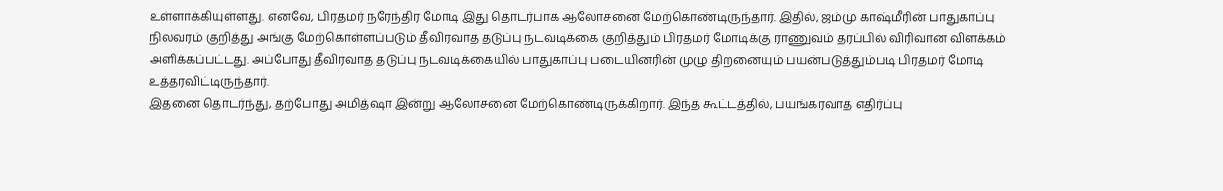உள்ளாக்கியுள்ளது. எனவே, பிரதமர் நரேந்திர மோடி இது தொடர்பாக ஆலோசனை மேற்கொண்டிருந்தார். இதில், ஜம்மு காஷ்மீரின் பாதுகாப்பு நிலவரம் குறித்து அங்கு மேற்கொள்ளப்படும் தீவிரவாத தடுப்பு நடவடிக்கை குறித்தும் பிரதமர் மோடிக்கு ராணுவம் தரப்பில் விரிவான விளக்கம் அளிக்கப்பட்டது. அப்போது தீவிரவாத தடுப்பு நடவடிக்கையில் பாதுகாப்பு படையினரின் முழு திறனையும் பயன்படுத்தும்படி பிரதமர் மோடி உத்தரவிட்டிருந்தார்.
இதனை தொடர்ந்து, தற்போது அமித்ஷா இன்று ஆலோசனை மேற்கொண்டிருக்கிறார். இந்த கூட்டத்தில், பயங்கரவாத எதிர்ப்பு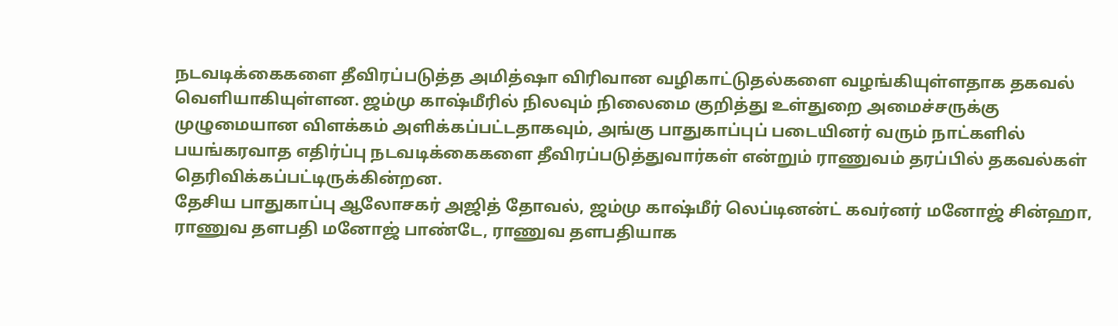நடவடிக்கைகளை தீவிரப்படுத்த அமித்ஷா விரிவான வழிகாட்டுதல்களை வழங்கியுள்ளதாக தகவல் வெளியாகியுள்ளன. ஜம்மு காஷ்மீரில் நிலவும் நிலைமை குறித்து உள்துறை அமைச்சருக்கு முழுமையான விளக்கம் அளிக்கப்பட்டதாகவும், அங்கு பாதுகாப்புப் படையினர் வரும் நாட்களில் பயங்கரவாத எதிர்ப்பு நடவடிக்கைகளை தீவிரப்படுத்துவார்கள் என்றும் ராணுவம் தரப்பில் தகவல்கள் தெரிவிக்கப்பட்டிருக்கின்றன.
தேசிய பாதுகாப்பு ஆலோசகர் அஜித் தோவல், ஜம்மு காஷ்மீர் லெப்டினன்ட் கவர்னர் மனோஜ் சின்ஹா, ராணுவ தளபதி மனோஜ் பாண்டே, ராணுவ தளபதியாக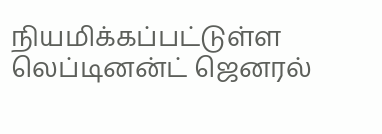நியமிக்கப்பட்டுள்ள லெப்டினன்ட் ஜெனரல்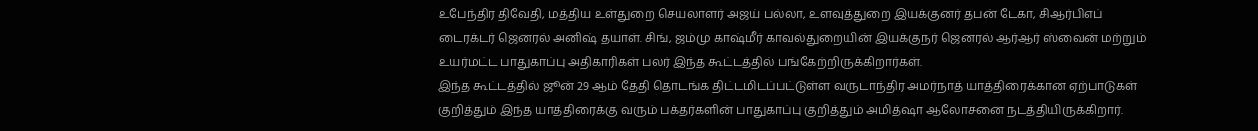உபேந்திர திவேதி, மத்திய உள்துறை செயலாளர் அஜய் பல்லா, உளவுத்துறை இயக்குனர் தபன் டேகா, சிஆர்பிஎப் டைரக்டர் ஜெனரல் அனிஷ் தயாள். சிங், ஜம்மு காஷ்மீர் காவல்துறையின் இயக்குநர் ஜெனரல் ஆர்ஆர் ஸ்வைன் மற்றும் உயர்மட்ட பாதுகாப்பு அதிகாரிகள் பலர் இந்த கூட்டத்தில் பங்கேற்றிருக்கிறார்கள்.
இந்த கூட்டத்தில் ஜூன் 29 ஆம் தேதி தொடங்க திட்டமிடப்பட்டுள்ள வருடாந்திர அமர்நாத் யாத்திரைக்கான ஏற்பாடுகள் குறித்தும் இந்த யாத்திரைக்கு வரும் பக்தர்களின் பாதுகாப்பு குறித்தும் அமித்ஷா ஆலோசனை நடத்தியிருக்கிறார்.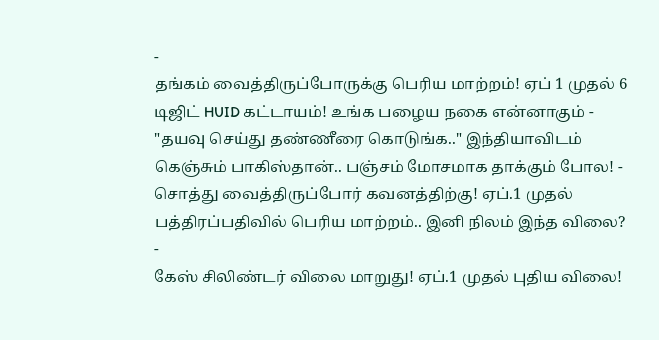-
தங்கம் வைத்திருப்போருக்கு பெரிய மாற்றம்! ஏப் 1 முதல் 6 டிஜிட் HUID கட்டாயம்! உங்க பழைய நகை என்னாகும் -
"தயவு செய்து தண்ணீரை கொடுங்க.." இந்தியாவிடம் கெஞ்சும் பாகிஸ்தான்.. பஞ்சம் மோசமாக தாக்கும் போல! -
சொத்து வைத்திருப்போர் கவனத்திற்கு! ஏப்.1 முதல் பத்திரப்பதிவில் பெரிய மாற்றம்.. இனி நிலம் இந்த விலை? -
கேஸ் சிலிண்டர் விலை மாறுது! ஏப்.1 முதல் புதிய விலை!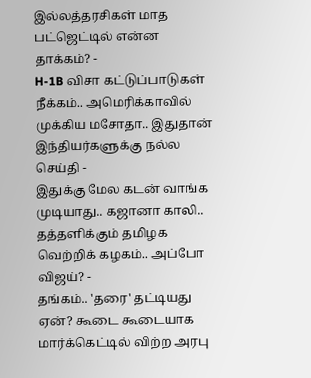இல்லத்தரசிகள் மாத பட்ஜெட்டில் என்ன தாக்கம்? -
H-1B விசா கட்டுப்பாடுகள் நீக்கம்.. அமெரிக்காவில் முக்கிய மசோதா.. இதுதான் இந்தியர்களுக்கு நல்ல செய்தி -
இதுக்கு மேல கடன் வாங்க முடியாது.. கஜானா காலி.. தத்தளிக்கும் தமிழக வெற்றிக் கழகம்.. அப்போ விஜய்? -
தங்கம்.. 'தரை' தட்டியது ஏன்? கூடை கூடையாக மார்க்கெட்டில் விற்ற அரபு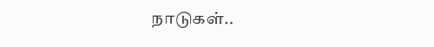நாடுகள்..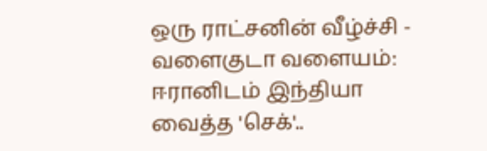ஒரு ராட்சனின் வீழ்ச்சி -
வளைகுடா வளையம்: ஈரானிடம் இந்தியா வைத்த 'செக்'..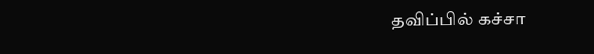தவிப்பில் கச்சா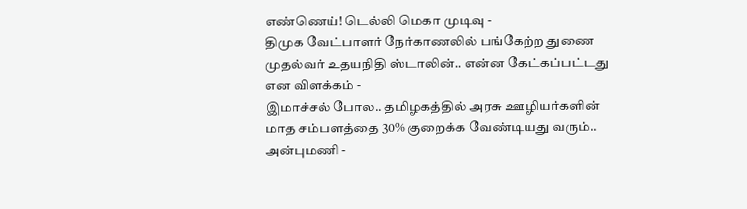எண்ணெய்! டெல்லி மெகா முடிவு -
திமுக வேட்பாளர் நேர்காணலில் பங்கேற்ற துணை முதல்வர் உதயநிதி ஸ்டாலின்.. என்ன கேட்கப்பட்டது என விளக்கம் -
இமாச்சல் போல.. தமிழகத்தில் அரசு ஊழியர்களின் மாத சம்பளத்தை 30% குறைக்க வேண்டியது வரும்.. அன்புமணி -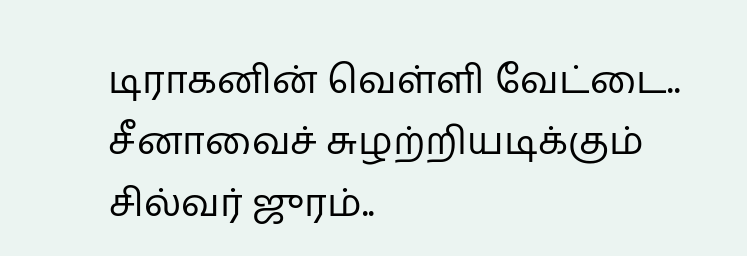டிராகனின் வெள்ளி வேட்டை.. சீனாவைச் சுழற்றியடிக்கும் சில்வர் ஜுரம்..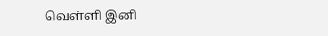வெள்ளி இனி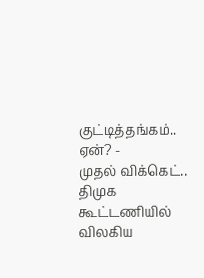குட்டித்தங்கம்.. ஏன்? -
முதல் விக்கெட்.. திமுக கூட்டணியில் விலகிய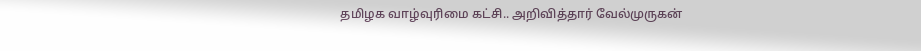தமிழக வாழ்வுரிமை கட்சி.. அறிவித்தார் வேல்முருகன்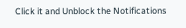Click it and Unblock the Notifications